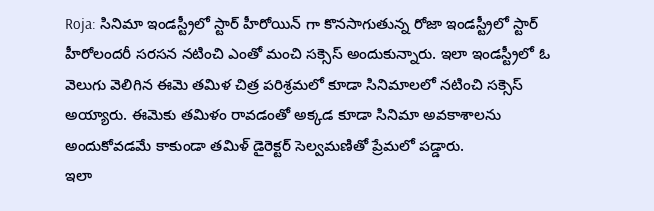Roja: సినిమా ఇండస్ట్రీలో స్టార్ హీరోయిన్ గా కొనసాగుతున్న రోజా ఇండస్ట్రీలో స్టార్ హీరోలందరీ సరసన నటించి ఎంతో మంచి సక్సెస్ అందుకున్నారు. ఇలా ఇండస్ట్రీలో ఓ వెలుగు వెలిగిన ఈమె తమిళ చిత్ర పరిశ్రమలో కూడా సినిమాలలో నటించి సక్సెస్ అయ్యారు. ఈమెకు తమిళం రావడంతో అక్కడ కూడా సినిమా అవకాశాలను అందుకోవడమే కాకుండా తమిళ్ డైరెక్టర్ సెల్వమణితో ప్రేమలో పడ్డారు.
ఇలా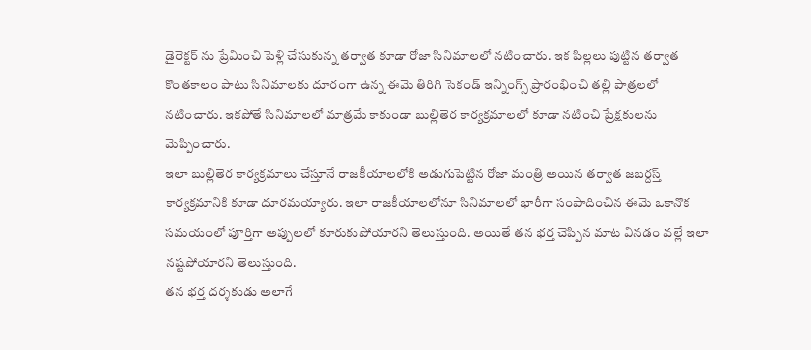డైరెక్టర్ ను ప్రేమించి పెళ్లి చేసుకున్న తర్వాత కూడా రోజా సినిమాలలో నటించారు. ఇక పిల్లలు పుట్టిన తర్వాత కొంతకాలం పాటు సినిమాలకు దూరంగా ఉన్న ఈమె తిరిగి సెకండ్ ఇన్నింగ్స్ ప్రారంభించి తల్లి పాత్రలలో నటించారు. ఇకపోతే సినిమాలలో మాత్రమే కాకుండా బుల్లితెర కార్యక్రమాలలో కూడా నటించి ప్రేక్షకులను మెప్పించారు.
ఇలా బుల్లితెర కార్యక్రమాలు చేస్తూనే రాజకీయాలలోకి అడుగుపెట్టిన రోజా మంత్రి అయిన తర్వాత జబర్దస్త్ కార్యక్రమానికి కూడా దూరమయ్యారు. ఇలా రాజకీయాలలోనూ సినిమాలలో భారీగా సంపాదించిన ఈమె ఒకానొక సమయంలో పూర్తిగా అప్పులలో కూరుకుపోయారని తెలుస్తుంది. అయితే తన భర్త చెప్పిన మాట వినడం వల్లే ఇలా నష్టపోయారని తెలుస్తుంది.
తన భర్త దర్శకుడు అలాగే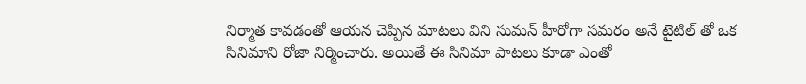నిర్మాత కావడంతో ఆయన చెప్పిన మాటలు విని సుమన్ హీరోగా సమరం అనే టైటిల్ తో ఒక సినిమాని రోజా నిర్మించారు. అయితే ఈ సినిమా పాటలు కూడా ఎంతో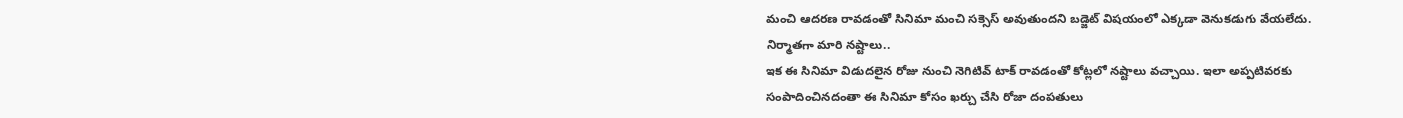మంచి ఆదరణ రావడంతో సినిమా మంచి సక్సెస్ అవుతుందని బడ్జెట్ విషయంలో ఎక్కడా వెనుకడుగు వేయలేదు.
నిర్మాతగా మారి నష్టాలు..
ఇక ఈ సినిమా విడుదలైన రోజు నుంచి నెగిటివ్ టాక్ రావడంతో కోట్లలో నష్టాలు వచ్చాయి. ఇలా అప్పటివరకు సంపాదించినదంతా ఈ సినిమా కోసం ఖర్చు చేసి రోజా దంపతులు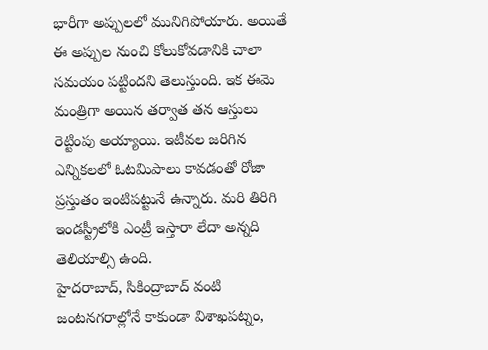భారీగా అప్పులలో మునిగిపోయారు. అయితే ఈ అప్పుల నుంచి కోలుకోవడానికి చాలా సమయం పట్టిందని తెలుస్తుంది. ఇక ఈమె మంత్రిగా అయిన తర్వాత తన ఆస్తులు రెట్టింపు అయ్యాయి. ఇటీవల జరిగిన ఎన్నికలలో ఓటమిపాలు కావడంతో రోజా ప్రస్తుతం ఇంటిపట్టునే ఉన్నారు. మరి తిరిగి ఇండస్ట్రీలోకి ఎంట్రీ ఇస్తారా లేదా అన్నది తెలియాల్సి ఉంది.
హైదరాబాద్, సికింద్రాబాద్ వంటి జంటనగరాల్లోనే కాకుండా విశాఖపట్నం,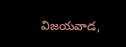విజయవాడ,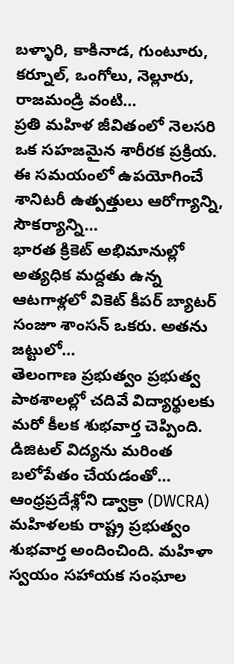బళ్ళారి, కాకినాడ, గుంటూరు, కర్నూల్, ఒంగోలు, నెల్లూరు, రాజమండ్రి వంటి…
ప్రతి మహిళ జీవితంలో నెలసరి ఒక సహజమైన శారీరక ప్రక్రియ. ఈ సమయంలో ఉపయోగించే శానిటరీ ఉత్పత్తులు ఆరోగ్యాన్ని, సౌకర్యాన్ని…
భారత క్రికెట్ అభిమానుల్లో అత్యధిక మద్దతు ఉన్న ఆటగాళ్లలో వికెట్ కీపర్ బ్యాటర్ సంజూ శాంసన్ ఒకరు. అతను జట్టులో…
తెలంగాణ ప్రభుత్వం ప్రభుత్వ పాఠశాలల్లో చదివే విద్యార్థులకు మరో కీలక శుభవార్త చెప్పింది. డిజిటల్ విద్యను మరింత బలోపేతం చేయడంతో…
ఆంధ్రప్రదేశ్లోని డ్వాక్రా (DWCRA) మహిళలకు రాష్ట్ర ప్రభుత్వం శుభవార్త అందించింది. మహిళా స్వయం సహాయక సంఘాల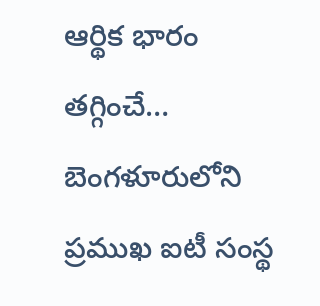ఆర్థిక భారం తగ్గించే…
బెంగళూరులోని ప్రముఖ ఐటీ సంస్థ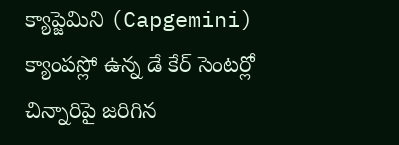క్యాప్జెమిని (Capgemini) క్యాంపస్లో ఉన్న డే కేర్ సెంటర్లో చిన్నారిపై జరిగిన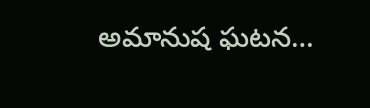అమానుష ఘటన…